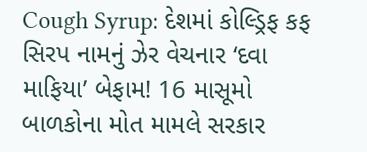Cough Syrup: દેશમાં કોલ્ડ્રિફ કફ સિરપ નામનું ઝેર વેચનાર ‘દવા માફિયા’ બેફામ! 16 માસૂમો બાળકોના મોત મામલે સરકાર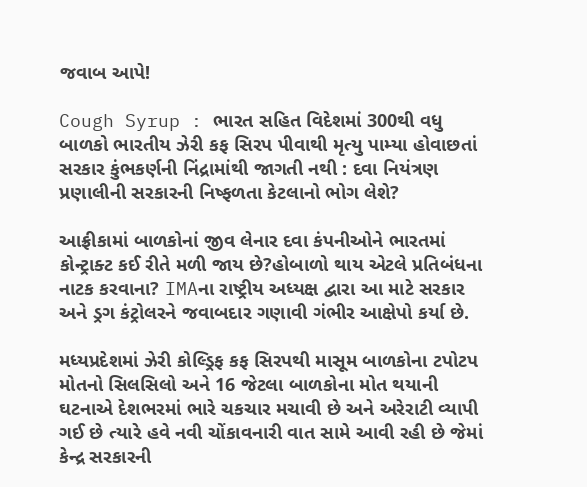જવાબ આપે!

Cough Syrup : ભારત સહિત વિદેશમાં 300થી વધુ બાળકો ભારતીય ઝેરી કફ સિરપ પીવાથી મૃત્યુ પામ્યા હોવાછતાં સરકાર કુંભકર્ણની નિંદ્રામાંથી જાગતી નથી : દવા નિયંત્રણ પ્રણાલીની સરકારની નિષ્ફળતા કેટલાનો ભોગ લેશે?

આફ્રીકામાં બાળકોનાં જીવ લેનાર દવા કંપનીઓને ભારતમાં કોન્ટ્રાક્ટ કઈ રીતે મળી જાય છે?હોબાળો થાય એટલે પ્રતિબંધના નાટક કરવાના? IMAના રાષ્ટ્રીય અધ્યક્ષ દ્વારા આ માટે સરકાર અને ડ્રગ કંટ્રોલરને જવાબદાર ગણાવી ગંભીર આક્ષેપો કર્યા છે.

મધ્યપ્રદેશમાં ઝેરી કોલ્ડ્રિફ કફ સિરપથી માસૂમ બાળકોના ટપોટપ મોતનો સિલસિલો અને 16 જેટલા બાળકોના મોત થયાની ઘટનાએ દેશભરમાં ભારે ચકચાર મચાવી છે અને અરેરાટી વ્યાપી ગઈ છે ત્યારે હવે નવી ચોંકાવનારી વાત સામે આવી રહી છે જેમાં કેન્દ્ર સરકારની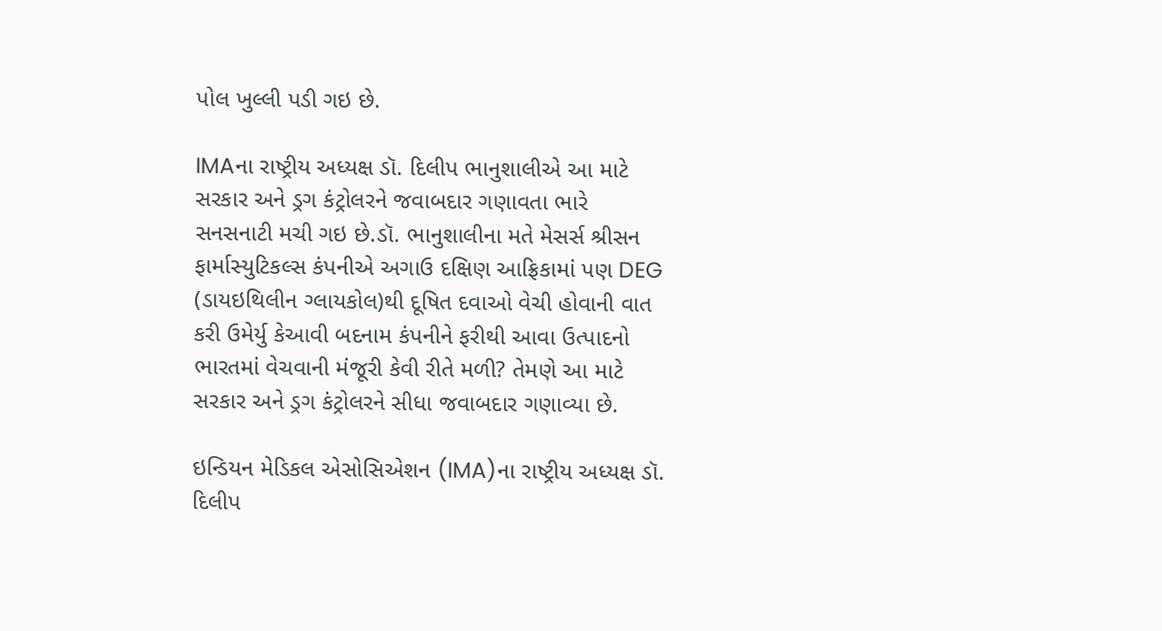પોલ ખુલ્લી પડી ગઇ છે.

IMAના રાષ્ટ્રીય અધ્યક્ષ ડૉ. દિલીપ ભાનુશાલીએ આ માટે સરકાર અને ડ્રગ કંટ્રોલરને જવાબદાર ગણાવતા ભારે સનસનાટી મચી ગઇ છે.ડૉ. ભાનુશાલીના મતે મેસર્સ શ્રીસન ફાર્માસ્યુટિકલ્સ કંપનીએ અગાઉ દક્ષિણ આફ્રિકામાં પણ DEG (ડાયઇથિલીન ગ્લાયકોલ)થી દૂષિત દવાઓ વેચી હોવાની વાત કરી ઉમેર્યુ કેઆવી બદનામ કંપનીને ફરીથી આવા ઉત્પાદનો ભારતમાં વેચવાની મંજૂરી કેવી રીતે મળી? તેમણે આ માટે સરકાર અને ડ્રગ કંટ્રોલરને સીધા જવાબદાર ગણાવ્યા છે.

ઇન્ડિયન મેડિકલ એસોસિએશન (IMA)ના રાષ્ટ્રીય અધ્યક્ષ ડૉ. દિલીપ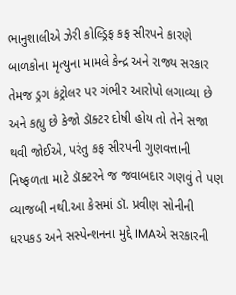ભાનુશાલીએ ઝેરી કોલ્ડ્રિફ કફ સીરપને કારણે બાળકોના મૃત્યુના મામલે કેન્દ્ર અને રાજ્ય સરકાર તેમજ ડ્રગ કંટ્રોલર પર ગંભીર આરોપો લગાવ્યા છે અને કહ્યુ છે કેજો ડૉક્ટર દોષી હોય તો તેને સજા થવી જોઈએ, પરંતુ કફ સીરપની ગુણવત્તાની નિષ્ફળતા માટે ડૉક્ટરને જ જવાબદાર ગણવું તે પણ વ્યાજબી નથી.આ કેસમાં ડૉ. પ્રવીણ સોનીની ધરપકડ અને સસ્પેન્શનના મુદ્દે IMAએ સરકારની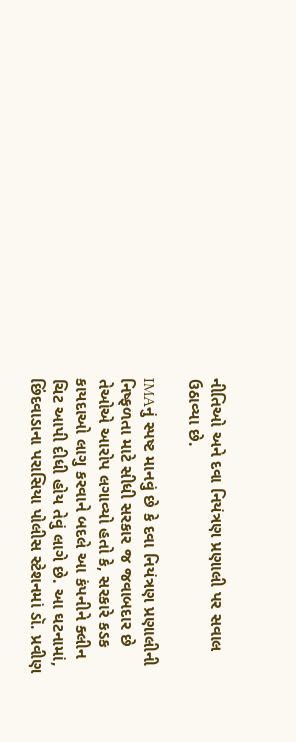નીતિઓ અને દવા નિયંત્રણ પ્રણાલી પર સવાલ ઉઠાવ્યા છે.

IMAનું સ્પષ્ટ માનવું છે કે દવા નિયંત્રણ પ્રણાલીની નિષ્ફળતા માટે સીધી સરકાર જ જવાબદાર છે તેઓએ આરોપ લગાવ્યો હતો કે, સરકારે કડક કાયદાઓ લાગુ કરવાને બદલે આ કંપનીને ક્લીન ચિટ આપી દીધી હોય તેવું લાગે છે. આ ઘટનામાં, છિંદવાડાના પરાસિયા પોલીસ સ્ટેશનમાં ડૉ. પ્રવીણ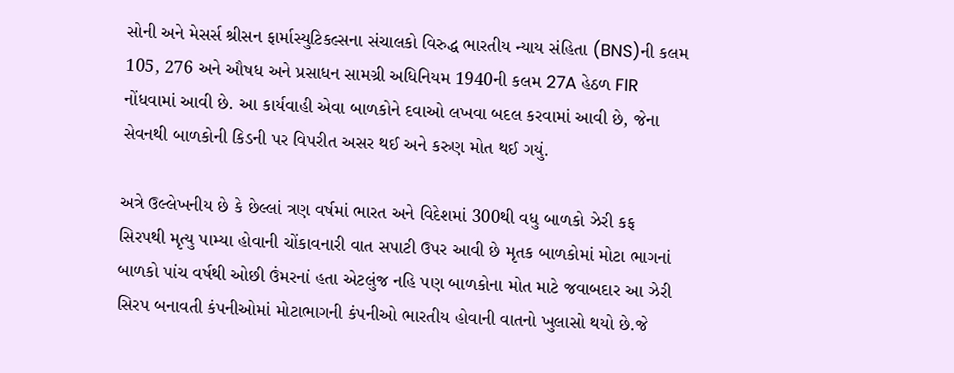સોની અને મેસર્સ શ્રીસન ફાર્માસ્યુટિકલ્સના સંચાલકો વિરુદ્ધ ભારતીય ન્યાય સંહિતા (BNS)ની કલમ 105, 276 અને ઔષધ અને પ્રસાધન સામગ્રી અધિનિયમ 1940ની કલમ 27A હેઠળ FIR નોંધવામાં આવી છે. આ કાર્યવાહી એવા બાળકોને દવાઓ લખવા બદલ કરવામાં આવી છે, જેના સેવનથી બાળકોની કિડની પર વિપરીત અસર થઈ અને કરુણ મોત થઈ ગયું.

અત્રે ઉલ્લેખનીય છે કે છેલ્લાં ત્રણ વર્ષમાં ભારત અને વિદેશમાં 300થી વધુ બાળકો ઝેરી કફ સિરપથી મૃત્યુ પામ્યા હોવાની ચોંકાવનારી વાત સપાટી ઉપર આવી છે મૃતક બાળકોમાં મોટા ભાગનાં બાળકો પાંચ વર્ષથી ઓછી ઉંમરનાં હતા એટલુંજ નહિ પણ બાળકોના મોત માટે જવાબદાર આ ઝેરી સિરપ બનાવતી કંપનીઓમાં મોટાભાગની કંપનીઓ ભારતીય હોવાની વાતનો ખુલાસો થયો છે.જે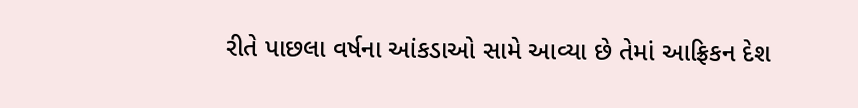રીતે પાછલા વર્ષના આંકડાઓ સામે આવ્યા છે તેમાં આફ્રિકન દેશ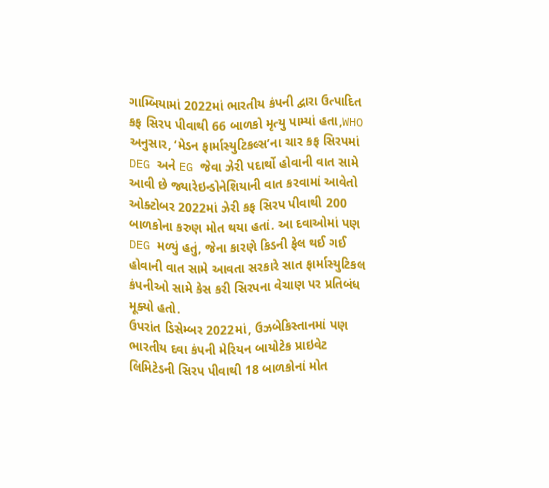ગામ્બિયામાં 2022માં ભારતીય કંપની દ્વારા ઉત્પાદિત કફ સિરપ પીવાથી 66 બાળકો મૃત્યુ પામ્યાં હતા,WHO અનુસાર, ‘મેડન ફાર્માસ્યુટિકલ્સ’ના ચાર કફ સિરપમાં DEG અને EG જેવા ઝેરી પદાર્થો હોવાની વાત સામે આવી છે જ્યારેઇન્ડોનેશિયાની વાત કરવામાં આવેતો ઓક્ટોબર 2022માં ઝેરી કફ સિરપ પીવાથી 200 બાળકોના કરુણ મોત થયા હતાં. આ દવાઓમાં પણ DEG મળ્યું હતું, જેના કારણે કિડની ફેલ થઈ ગઈ હોવાની વાત સામે આવતા સરકારે સાત ફાર્માસ્યુટિકલ કંપનીઓ સામે કેસ કરી સિરપના વેચાણ પર પ્રતિબંધ મૂક્યો હતો.
ઉપરાંત ડિસેમ્બર 2022માં, ઉઝબેકિસ્તાનમાં પણ ભારતીય દવા કંપની મેરિયન બાયોટેક પ્રાઇવેટ લિમિટેડની સિરપ પીવાથી 18 બાળકોનાં મોત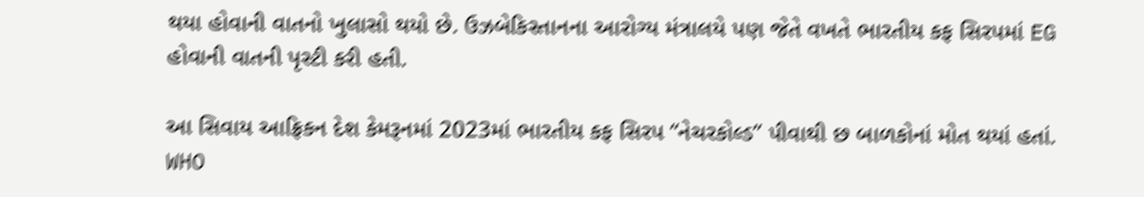થયા હોવાની વાતનો ખુલાસો થયો છે. ઉઝબેકિસ્તાનના આરોગ્ય મંત્રાલયે પણ જેતે વખતે ભારતીય કફ સિરપમાં EG હોવાની વાતની પૃસ્ટી કરી હતી.

આ સિવાય આફ્રિકન દેશ કેમરૂનમાં 2023માં ભારતીય કફ સિરપ “નેચરકોલ્ડ” પીવાથી છ બાળકોનાં મોત થયાં હતાં. WHO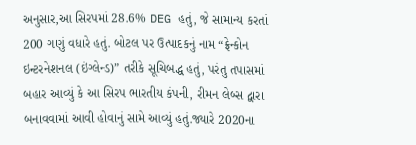અનુસાર,આ સિરપમાં 28.6% DEG હતું, જે સામાન્ય કરતાં 200 ગણું વધારે હતું. બોટલ પર ઉત્પાદકનું નામ “ફ્રેન્કોન ઇન્ટરનેશનલ (ઇંગ્લેન્ડ)” તરીકે સૂચિબદ્ધ હતું, પરંતુ તપાસમાં બહાર આવ્યું કે આ સિરપ ભારતીય કંપની, રીમન લેબ્સ દ્વારા બનાવવામાં આવી હોવાનું સામે આવ્યું હતું.જ્યારે 2020ના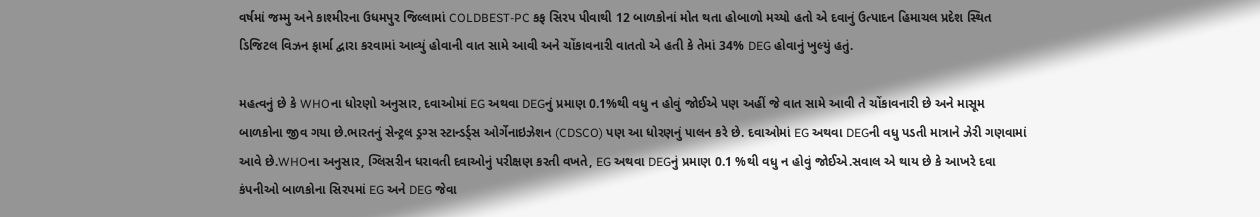વર્ષમાં જમ્મુ અને કાશ્મીરના ઉધમપુર જિલ્લામાં COLDBEST-PC કફ સિરપ પીવાથી 12 બાળકોનાં મોત થતા હોબાળો મચ્યો હતો એ દવાનું ઉત્પાદન હિમાચલ પ્રદેશ સ્થિત ડિજિટલ વિઝન ફાર્મા દ્વારા કરવામાં આવ્યું હોવાની વાત સામે આવી અને ચોંકાવનારી વાતતો એ હતી કે તેમાં 34% DEG હોવાનું ખુલ્યું હતું.

મહત્વનું છે કે WHOના ધોરણો અનુસાર, દવાઓમાં EG અથવા DEGનું પ્રમાણ 0.1%થી વધુ ન હોવું જોઈએ પણ અહીં જે વાત સામે આવી તે ચોંકાવનારી છે અને માસૂમ બાળકોના જીવ ગયા છે.ભારતનું સેન્ટ્રલ ડ્રગ્સ સ્ટાન્ડર્ડ્સ ઓર્ગેનાઇઝેશન (CDSCO) પણ આ ધોરણનું પાલન કરે છે. દવાઓમાં EG અથવા DEGની વધુ પડતી માત્રાને ઝેરી ગણવામાં આવે છે.WHOના અનુસાર, ગ્લિસરીન ધરાવતી દવાઓનું પરીક્ષણ કરતી વખતે, EG અથવા DEGનું પ્રમાણ 0.1 %થી વધુ ન હોવું જોઈએ.સવાલ એ થાય છે કે આખરે દવા કંપનીઓ બાળકોના સિરપમાં EG અને DEG જેવા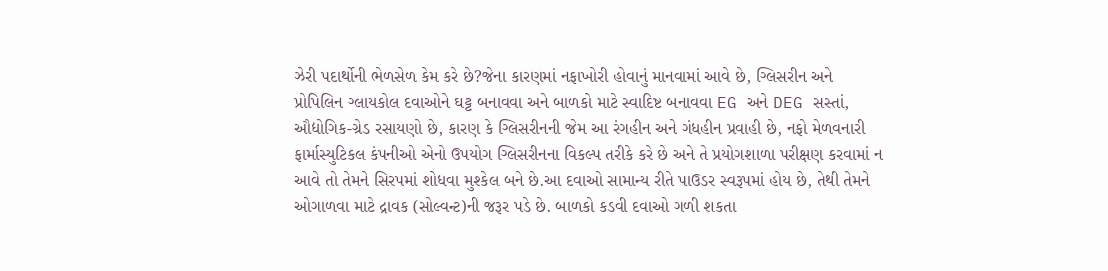ઝેરી પદાર્થોની ભેળસેળ કેમ કરે છે?જેના કારણમાં નફાખોરી હોવાનું માનવામાં આવે છે, ગ્લિસરીન અને પ્રોપિલિન ગ્લાયકોલ દવાઓને ઘટ્ટ બનાવવા અને બાળકો માટે સ્વાદિષ્ટ બનાવવા EG અને DEG સસ્તાં, ઔદ્યોગિક-ગ્રેડ રસાયણો છે, કારણ કે ગ્લિસરીનની જેમ આ રંગહીન અને ગંધહીન પ્રવાહી છે, નફો મેળવનારી ફાર્માસ્યુટિકલ કંપનીઓ એનો ઉપયોગ ગ્લિસરીનના વિકલ્પ તરીકે કરે છે અને તે પ્રયોગશાળા પરીક્ષણ કરવામાં ન આવે તો તેમને સિરપમાં શોધવા મુશ્કેલ બને છે.આ દવાઓ સામાન્ય રીતે પાઉડર સ્વરૂપમાં હોય છે, તેથી તેમને ઓગાળવા માટે દ્રાવક (સોલ્વન્ટ)ની જરૂર પડે છે. બાળકો કડવી દવાઓ ગળી શકતા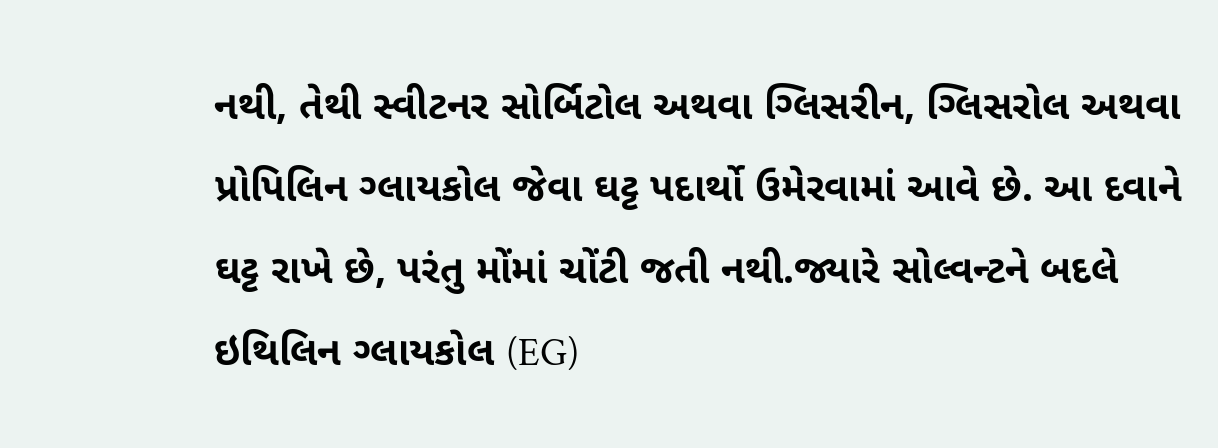નથી, તેથી સ્વીટનર સોર્બિટોલ અથવા ગ્લિસરીન, ગ્લિસરોલ અથવા પ્રોપિલિન ગ્લાયકોલ જેવા ઘટ્ટ પદાર્થો ઉમેરવામાં આવે છે. આ દવાને ઘટ્ટ રાખે છે, પરંતુ મોંમાં ચોંટી જતી નથી.જ્યારે સોલ્વન્ટને બદલે ઇથિલિન ગ્લાયકોલ (EG)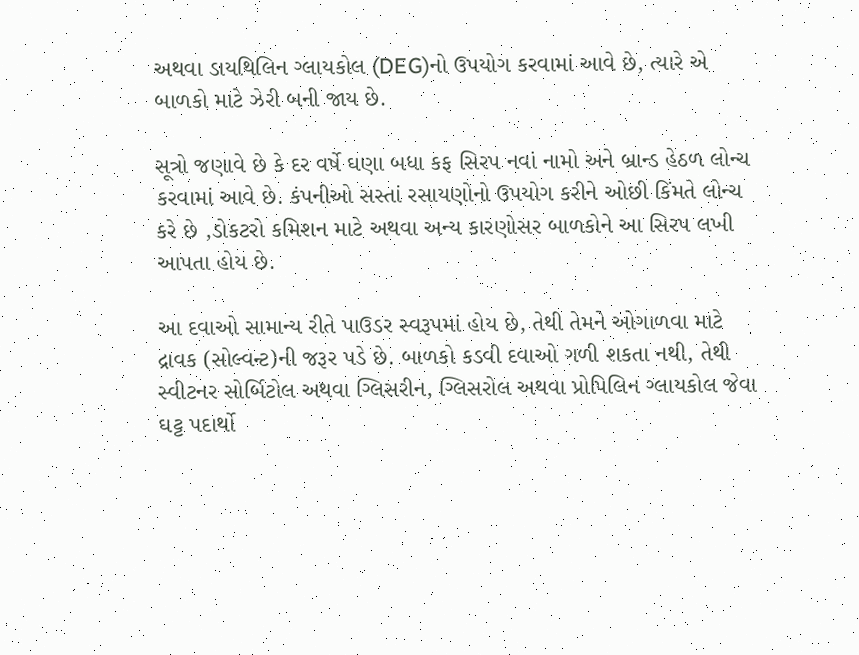અથવા ડાયથિલિન ગ્લાયકોલ (DEG)નો ઉપયોગ કરવામાં આવે છે, ત્યારે એ બાળકો માટે ઝેરી બની જાય છે.

સૂત્રો જણાવે છે કે દર વર્ષે ઘણા બધા કફ સિરપ નવાં નામો અને બ્રાન્ડ હેઠળ લોન્ચ કરવામાં આવે છે. કંપનીઓ સસ્તાં રસાયણોનો ઉપયોગ કરીને ઓછી કિંમતે લોન્ચ કરે છે ,ડોકટરો કમિશન માટે અથવા અન્ય કારણોસર બાળકોને આ સિરપ લખી આપતા હોય છે.

આ દવાઓ સામાન્ય રીતે પાઉડર સ્વરૂપમાં હોય છે, તેથી તેમને ઓગાળવા માટે દ્રાવક (સોલ્વન્ટ)ની જરૂર પડે છે. બાળકો કડવી દવાઓ ગળી શકતા નથી, તેથી સ્વીટનર સોર્બિટોલ અથવા ગ્લિસરીન, ગ્લિસરોલ અથવા પ્રોપિલિન ગ્લાયકોલ જેવા ઘટ્ટ પદાર્થો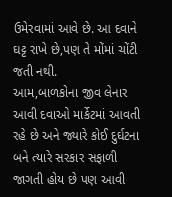ઉમેરવામાં આવે છે. આ દવાને ઘટ્ટ રાખે છે,પણ તે મોંમાં ચોંટી જતી નથી.
આમ,બાળકોના જીવ લેનાર આવી દવાઓ માર્કેટમાં આવતી રહે છે અને જ્યારે કોઈ દુર્ઘટના બને ત્યારે સરકાર સફાળી જાગતી હોય છે પણ આવી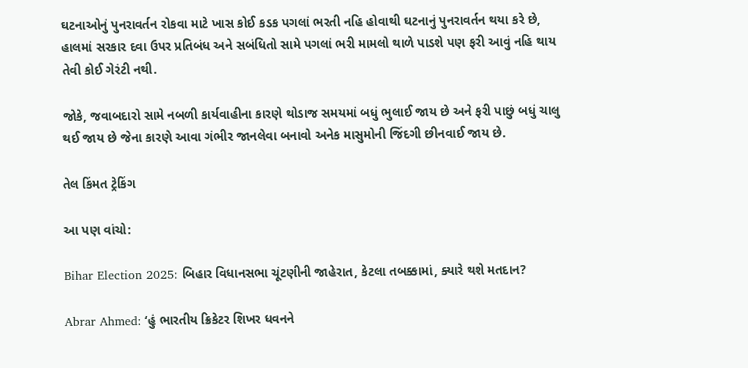ઘટનાઓનું પુનરાવર્તન રોકવા માટે ખાસ કોઈ કડક પગલાં ભરતી નહિ હોવાથી ઘટનાનું પુનરાવર્તન થયા કરે છે, હાલમાં સરકાર દવા ઉપર પ્રતિબંધ અને સબંધિતો સામે પગલાં ભરી મામલો થાળે પાડશે પણ ફરી આવું નહિ થાય તેવી કોઈ ગેરંટી નથી.

જોકે, જવાબદારો સામે નબળી કાર્યવાહીના કારણે થોડાજ સમયમાં બધું ભુલાઈ જાય છે અને ફરી પાછું બધું ચાલુ થઈ જાય છે જેના કારણે આવા ગંભીર જાનલેવા બનાવો અનેક માસુમોની જિંદગી છીનવાઈ જાય છે.

તેલ કિંમત ટ્રેકિંગ

આ પણ વાંચો:

Bihar Election 2025: બિહાર વિધાનસભા ચૂંટણીની જાહેરાત, કેટલા તબક્કામાં, ક્યારે થશે મતદાન?

Abrar Ahmed: ‘હું ભારતીય ક્રિકેટર શિખર ધવનને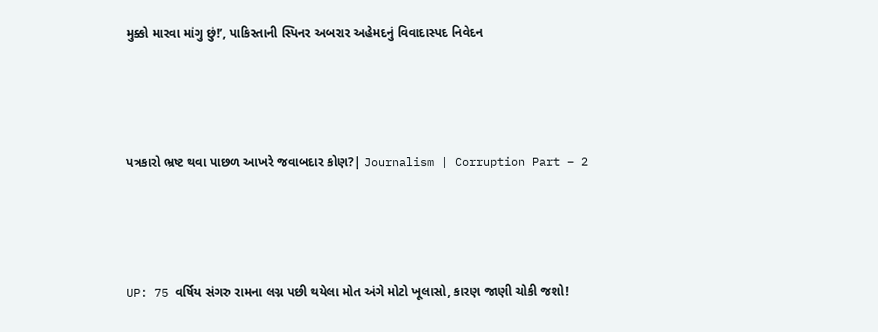મુક્કો મારવા માંગુ છું!’, પાકિસ્તાની સ્પિનર અબરાર અહેમદનું વિવાદાસ્પદ નિવેદન





પત્રકારો ભ્રષ્ટ થવા પાછળ આખરે જવાબદાર કોણ?| Journalism | Corruption Part – 2





UP: 75 વર્ષિય સંગરુ રામના લગ્ન પછી થયેલા મોત અંગે મોટો ખૂલાસો, કારણ જાણી ચોકી જશો!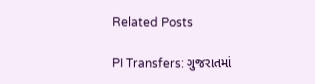Related Posts

PI Transfers: ગુજરાતમાં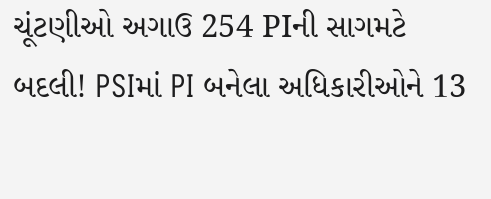ચૂંટણીઓ અગાઉ 254 PIની સાગમટે બદલી! PSIમાં PI બનેલા અધિકારીઓને 13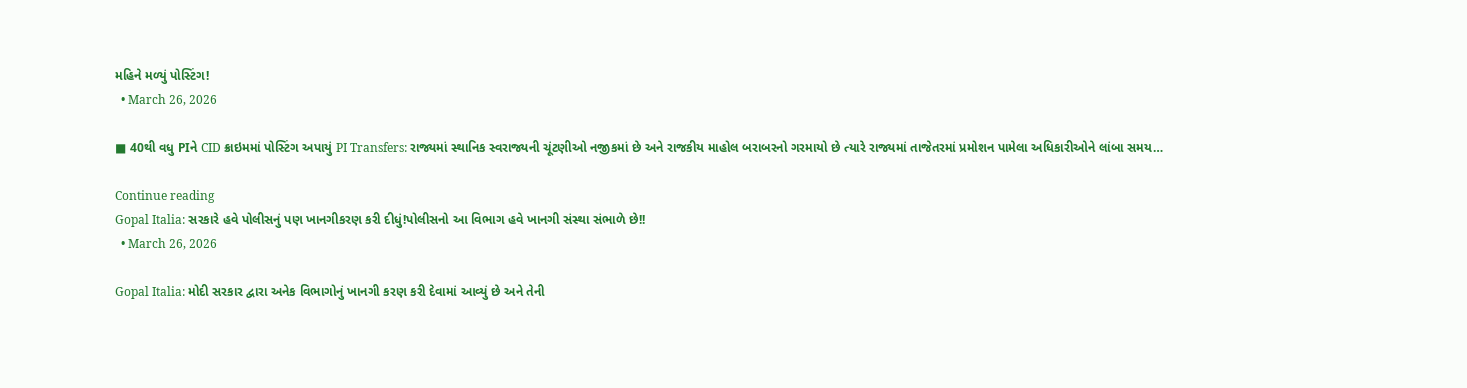મહિને મળ્યું પોસ્ટિંગ!
  • March 26, 2026

■ 40થી વધુ PIને CID ક્રાઇમમાં પોસ્ટિંગ અપાયું PI Transfers: રાજ્યમાં સ્થાનિક સ્વરાજ્યની ચૂંટણીઓ નજીકમાં છે અને રાજકીય માહોલ બરાબરનો ગરમાયો છે ત્યારે રાજ્યમાં તાજેતરમાં પ્રમોશન પામેલા અધિકારીઓને લાંબા સમય…

Continue reading
Gopal Italia: સરકારે હવે પોલીસનું પણ ખાનગીકરણ કરી દીધું!પોલીસનો આ વિભાગ હવે ખાનગી સંસ્થા સંભાળે છે!!
  • March 26, 2026

Gopal Italia: મોદી સરકાર દ્વારા અનેક વિભાગોનું ખાનગી કરણ કરી દેવામાં આવ્યું છે અને તેની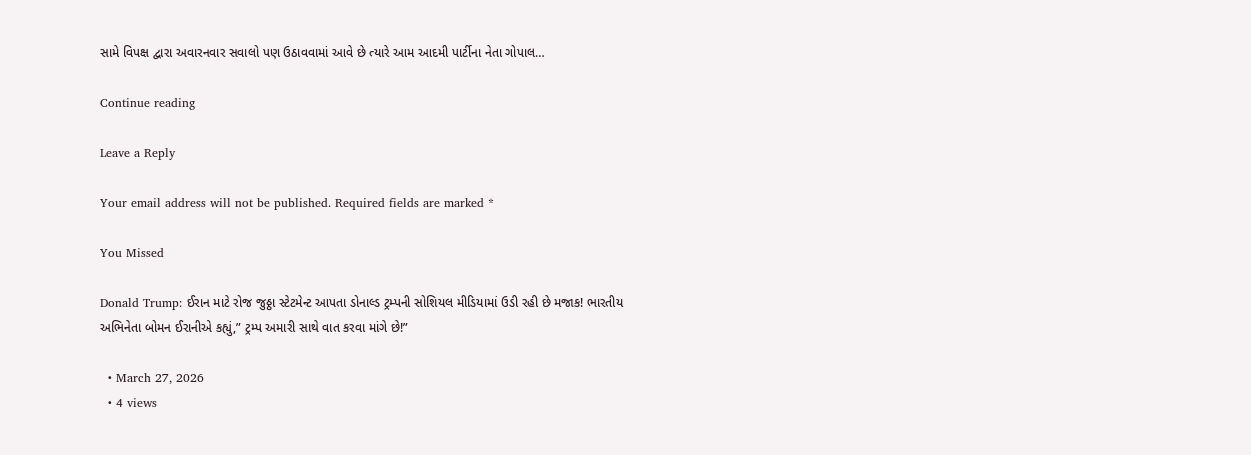સામે વિપક્ષ દ્વારા અવારનવાર સવાલો પણ ઉઠાવવામાં આવે છે ત્યારે આમ આદમી પાર્ટીના નેતા ગોપાલ…

Continue reading

Leave a Reply

Your email address will not be published. Required fields are marked *

You Missed

Donald Trump: ઈરાન માટે રોજ જુઠ્ઠા સ્ટેટમેન્ટ આપતા ડોનાલ્ડ ટ્રમ્પની સોશિયલ મીડિયામાં ઉડી રહી છે મજાક! ભારતીય અભિનેતા બોમન ઈરાનીએ કહ્યું,” ટ્રમ્પ અમારી સાથે વાત કરવા માંગે છે!”

  • March 27, 2026
  • 4 views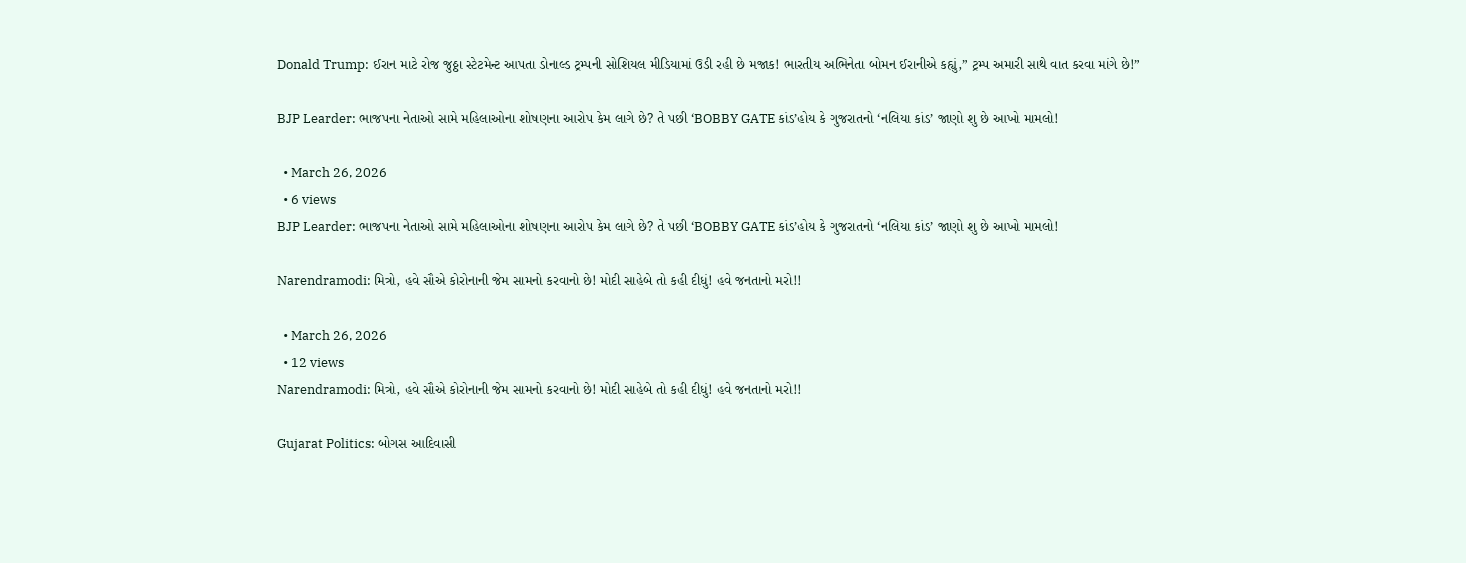Donald Trump: ઈરાન માટે રોજ જુઠ્ઠા સ્ટેટમેન્ટ આપતા ડોનાલ્ડ ટ્રમ્પની સોશિયલ મીડિયામાં ઉડી રહી છે મજાક! ભારતીય અભિનેતા બોમન ઈરાનીએ કહ્યું,” ટ્રમ્પ અમારી સાથે વાત કરવા માંગે છે!”

BJP Learder: ભાજપના નેતાઓ સામે મહિલાઓના શોષણના આરોપ કેમ લાગે છે? તે પછી ‘BOBBY GATE કાંડ’હોય કે ગુજરાતનો ‘નલિયા કાંડ’ જાણો શુ છે આખો મામલો!

  • March 26, 2026
  • 6 views
BJP Learder: ભાજપના નેતાઓ સામે મહિલાઓના શોષણના આરોપ કેમ લાગે છે? તે પછી ‘BOBBY GATE કાંડ’હોય કે ગુજરાતનો ‘નલિયા કાંડ’ જાણો શુ છે આખો મામલો!

Narendramodi: મિત્રો, હવે સૌએ કોરોનાની જેમ સામનો કરવાનો છે! મોદી સાહેબે તો કહી દીધું! હવે જનતાનો મરો!!

  • March 26, 2026
  • 12 views
Narendramodi: મિત્રો, હવે સૌએ કોરોનાની જેમ સામનો કરવાનો છે! મોદી સાહેબે તો કહી દીધું! હવે જનતાનો મરો!!

Gujarat Politics: બોગસ આદિવાસી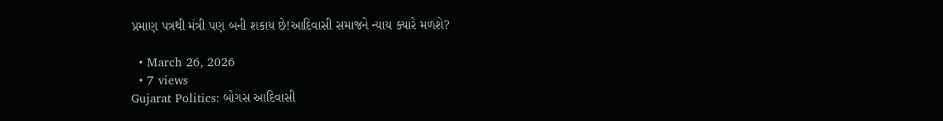પ્રમાણ પત્રથી મંત્રી પણ બની શકાય છે!આદિવાસી સમાજને ન્યાય ક્યારે મળશે?

  • March 26, 2026
  • 7 views
Gujarat Politics: બોગસ આદિવાસી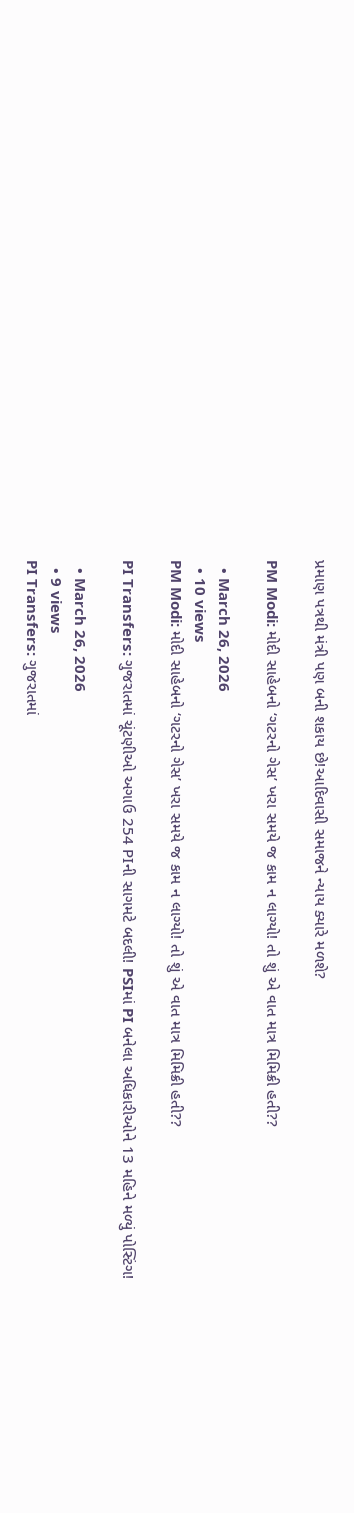પ્રમાણ પત્રથી મંત્રી પણ બની શકાય છે!આદિવાસી સમાજને ન્યાય ક્યારે મળશે?

PM Modi: મોદી સાહેબનો ‘ગટરનો ગેસ’ ખરા સમયે જ કામ ન લાગ્યો! તો શું એ વાત માત્ર મિમિક્રી હતી??

  • March 26, 2026
  • 10 views
PM Modi: મોદી સાહેબનો ‘ગટરનો ગેસ’ ખરા સમયે જ કામ ન લાગ્યો! તો શું એ વાત માત્ર મિમિક્રી હતી??

PI Transfers: ગુજરાતમાં ચૂંટણીઓ અગાઉ 254 PIની સાગમટે બદલી! PSIમાં PI બનેલા અધિકારીઓને 13 મહિને મળ્યું પોસ્ટિંગ!

  • March 26, 2026
  • 9 views
PI Transfers: ગુજરાતમાં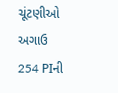ચૂંટણીઓ અગાઉ 254 PIની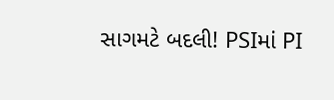સાગમટે બદલી! PSIમાં PI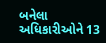બનેલા અધિકારીઓને 13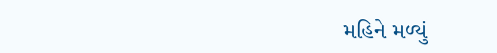મહિને મળ્યું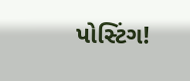પોસ્ટિંગ!